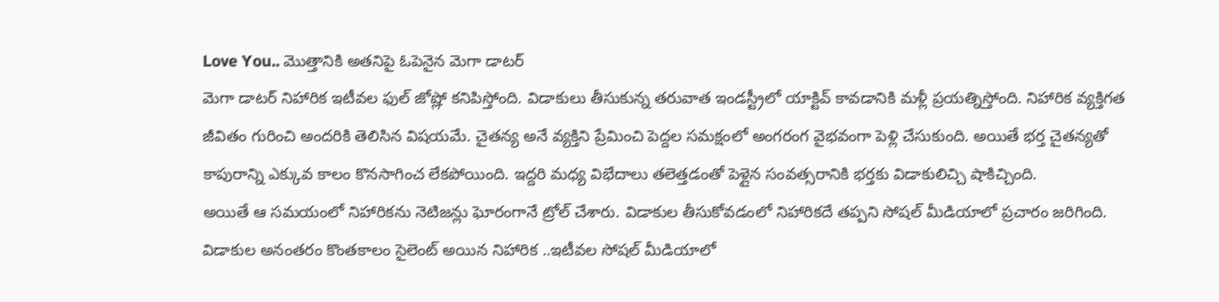Love You.. మొత్తానికి అతనిపై ఓపెనైన మెగా డాటర్
మెగా డాటర్ నిహారిక ఇటీవల ఫుల్ జోష్లో కనిపిస్తోంది. విడాకులు తీసుకున్న తరువాత ఇండస్ట్రీలో యాక్టివ్ కావడానికి మళ్లీ ప్రయత్నిస్తోంది. నిహారిక వ్యక్తిగత జీవితం గురించి అందరికి తెలిసిన విషయమే. చైతన్య అనే వ్యక్తిని ప్రేమించి పెద్దల సమక్షంలో అంగరంగ వైభవంగా పెళ్లి చేసుకుంది. అయితే భర్త చైతన్యతో కాపురాన్ని ఎక్కువ కాలం కొనసాగించ లేకపోయింది. ఇద్దరి మధ్య విభేదాలు తలెత్తడంతో పెళ్లైన సంవత్సరానికి భర్తకు విడాకులిచ్చి షాకిచ్చింది.
అయితే ఆ సమయంలో నిహారికను నెటిజన్లు ఘోరంగానే ట్రోల్ చేశారు. విడాకుల తీసుకోవడంలో నిహారికదే తప్పని సోషల్ మీడియాలో ప్రచారం జరిగింది. విడాకుల అనంతరం కొంతకాలం సైలెంట్ అయిన నిహారిక ..ఇటీవల సోషల్ మీడియాలో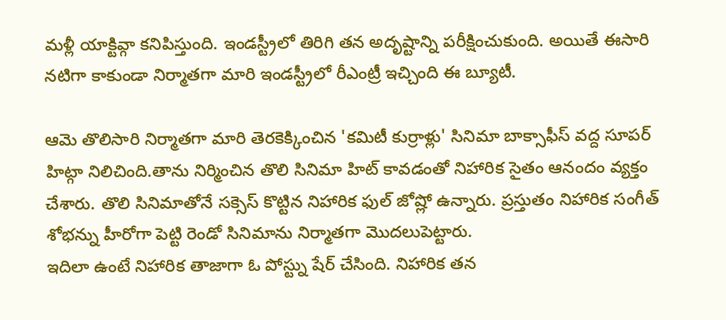మళ్లీ యాక్టివ్గా కనిపిస్తుంది. ఇండస్ట్రీలో తిరిగి తన అదృష్టాన్ని పరీక్షించుకుంది. అయితే ఈసారి నటిగా కాకుండా నిర్మాతగా మారి ఇండస్ట్రీలో రీఎంట్రీ ఇచ్చింది ఈ బ్యూటీ.

ఆమె తొలిసారి నిర్మాతగా మారి తెరకెక్కించిన 'కమిటీ కుర్రాళ్లు' సినిమా బాక్సాఫీస్ వద్ద సూపర్ హిట్గా నిలిచింది.తాను నిర్మించిన తొలి సినిమా హిట్ కావడంతో నిహారిక సైతం ఆనందం వ్యక్తం చేశారు. తొలి సినిమాతోనే సక్సెస్ కొట్టిన నిహారిక ఫుల్ జోష్లో ఉన్నారు. ప్రస్తుతం నిహారిక సంగీత్ శోభన్ను హీరోగా పెట్టి రెండో సినిమాను నిర్మాతగా మొదలుపెట్టారు.
ఇదిలా ఉంటే నిహారిక తాజాగా ఓ పోస్ట్ను షేర్ చేసింది. నిహారిక తన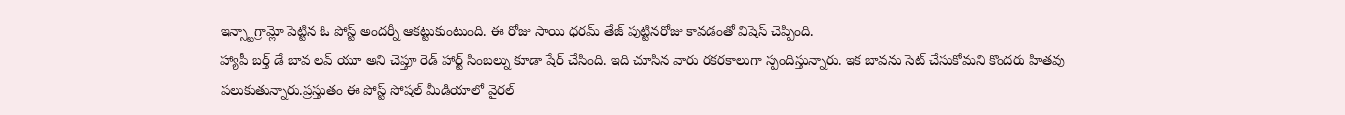ఇన్స్టాగ్రామ్లో పెట్టిన ఓ పోస్ట్ అందర్నీ ఆకట్టుకుంటుంది. ఈ రోజు సాయి ధరమ్ తేజ్ పుట్టినరోజు కావడంతో విషెస్ చెప్పింది.
హ్యాపీ బర్త్ డే బావ లవ్ యూ అని చెప్తూ రెడ్ హార్ట్ సింబల్ను కూడా షేర్ చేసింది. ఇది చూసిన వారు రకరకాలుగా స్పందిస్తున్నారు. ఇక బావను సెట్ చేసుకోమని కొందరు హితవు పలుకుతున్నారు.ప్రస్తుతం ఈ పోస్ట్ సోషల్ మీడియాలో వైరల్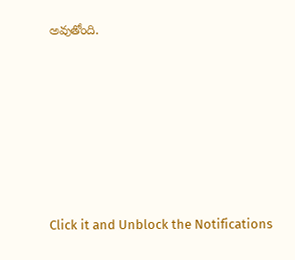అవుతోంది.












Click it and Unblock the Notifications